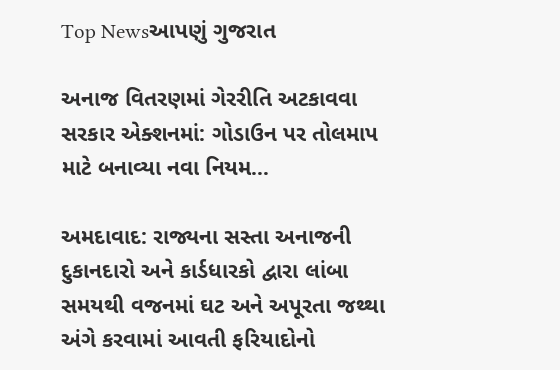Top Newsઆપણું ગુજરાત

અનાજ વિતરણમાં ગેરરીતિ અટકાવવા સરકાર એક્શનમાં: ગોડાઉન પર તોલમાપ માટે બનાવ્યા નવા નિયમ…

અમદાવાદ: રાજ્યના સસ્તા અનાજની દુકાનદારો અને કાર્ડધારકો દ્વારા લાંબા સમયથી વજનમાં ઘટ અને અપૂરતા જથ્થા અંગે કરવામાં આવતી ફરિયાદોનો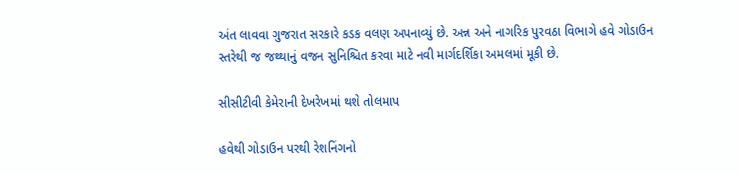અંત લાવવા ગુજરાત સરકારે કડક વલણ અપનાવ્યું છે. અન્ન અને નાગરિક પુરવઠા વિભાગે હવે ગોડાઉન સ્તરેથી જ જથ્થાનું વજન સુનિશ્ચિત કરવા માટે નવી માર્ગદર્શિકા અમલમાં મૂકી છે.

સીસીટીવી કેમેરાની દેખરેખમાં થશે તોલમાપ

હવેથી ગોડાઉન પરથી રેશનિંગનો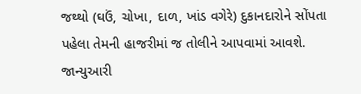જથ્થો (ઘઉં, ચોખા, દાળ, ખાંડ વગેરે) દુકાનદારોને સોંપતા પહેલા તેમની હાજરીમાં જ તોલીને આપવામાં આવશે. જાન્યુઆરી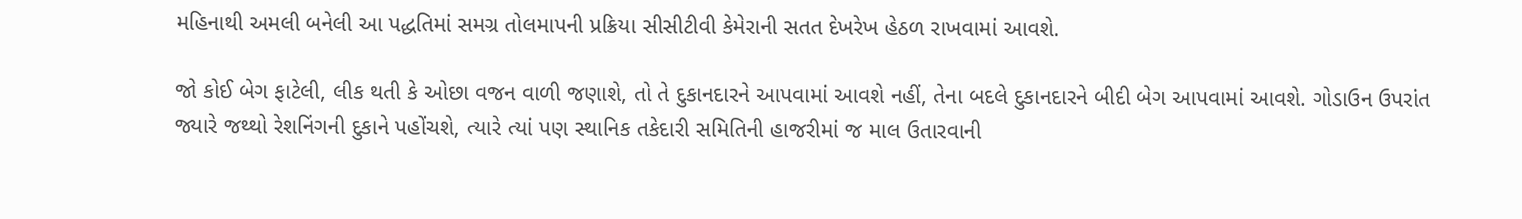મહિનાથી અમલી બનેલી આ પદ્ધતિમાં સમગ્ર તોલમાપની પ્રક્રિયા સીસીટીવી કેમેરાની સતત દેખરેખ હેઠળ રાખવામાં આવશે.

જો કોઈ બેગ ફાટેલી, લીક થતી કે ઓછા વજન વાળી જણાશે, તો તે દુકાનદારને આપવામાં આવશે નહીં, તેના બદલે દુકાનદારને બીદી બેગ આપવામાં આવશે. ગોડાઉન ઉપરાંત જ્યારે જથ્થો રેશનિંગની દુકાને પહોંચશે, ત્યારે ત્યાં પણ સ્થાનિક તકેદારી સમિતિની હાજરીમાં જ માલ ઉતારવાની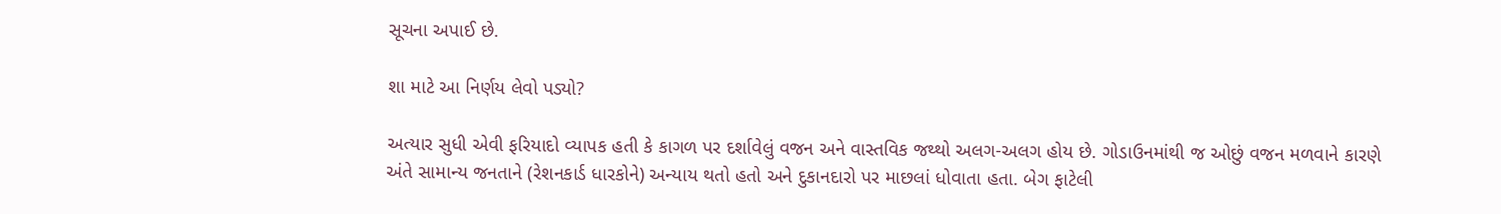સૂચના અપાઈ છે.

શા માટે આ નિર્ણય લેવો પડ્યો?

અત્યાર સુધી એવી ફરિયાદો વ્યાપક હતી કે કાગળ પર દર્શાવેલું વજન અને વાસ્તવિક જથ્થો અલગ-અલગ હોય છે. ગોડાઉનમાંથી જ ઓછું વજન મળવાને કારણે અંતે સામાન્ય જનતાને (રેશનકાર્ડ ધારકોને) અન્યાય થતો હતો અને દુકાનદારો પર માછલાં ધોવાતા હતા. બેગ ફાટેલી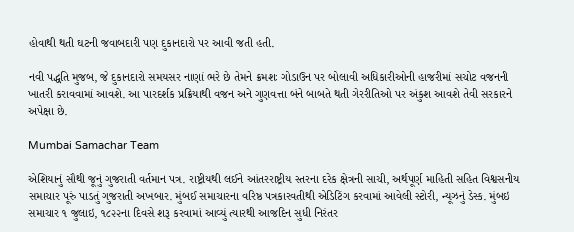હોવાથી થતી ઘટની જવાબદારી પણ દુકાનદારો પર આવી જતી હતી.

નવી પદ્ધતિ મુજબ, જે દુકાનદારો સમયસર નાણાં ભરે છે તેમને ક્રમશઃ ગોડાઉન પર બોલાવી અધિકારીઓની હાજરીમાં સચોટ વજનની ખાતરી કરાવવામાં આવશે. આ પારદર્શક પ્રક્રિયાથી વજન અને ગુણવત્તા બંને બાબતે થતી ગેરરીતિઓ પર અંકુશ આવશે તેવી સરકારને અપેક્ષા છે.

Mumbai Samachar Team

એશિયાનું સૌથી જૂનું ગુજરાતી વર્તમાન પત્ર. રાષ્ટ્રીયથી લઈને આંતરરાષ્ટ્રીય સ્તરના દરેક ક્ષેત્રની સાચી, અર્થપૂર્ણ માહિતી સહિત વિશ્વસનીય સમાચાર પૂરું પાડતું ગુજરાતી અખબાર. મુંબઈ સમાચારના વરિષ્ઠ પત્રકારવતીથી એડિટિંગ કરવામાં આવેલી સ્ટોરી, ન્યૂઝનું ડેસ્ક. મુંબઇ સમાચાર ૧ જુલાઇ, ૧૮૨૨ના દિવસે શરૂ કરવામાં આવ્યું ત્યારથી આજદિન સુધી નિરંતર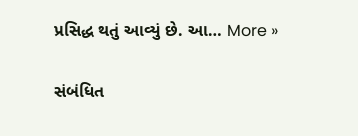પ્રસિદ્ધ થતું આવ્યું છે. આ… More »

સંબંધિત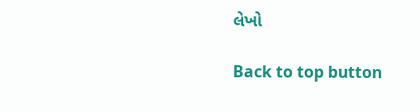લેખો

Back to top button